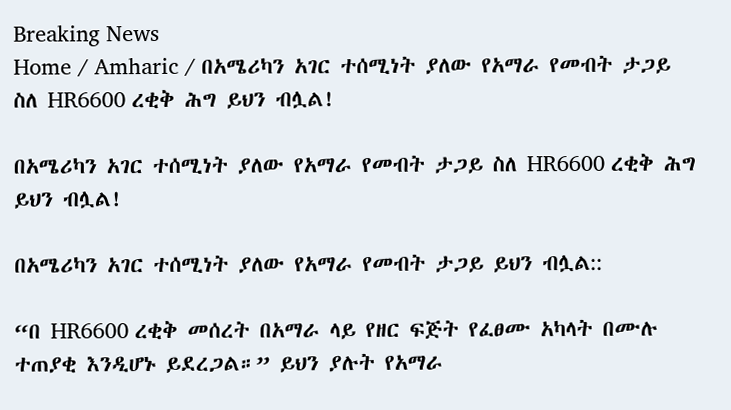Breaking News
Home / Amharic / በአሜሪካን አገር ተሰሚነት ያለው የአማራ የመብት ታጋይ ስለ HR6600 ረቂቅ ሕግ ይህን ብሏል!

በአሜሪካን አገር ተሰሚነት ያለው የአማራ የመብት ታጋይ ስለ HR6600 ረቂቅ ሕግ ይህን ብሏል!

በአሜሪካን አገር ተሰሚነት ያለው የአማራ የመብት ታጋይ ይህን ብሏል::

“በ HR6600 ረቂቅ መሰረት በአማራ ላይ የዘር ፍጅት የፈፀሙ አካላት በሙሉ ተጠያቂ እንዲሆኑ ይደረጋል።” ይህን ያሉት የአማራ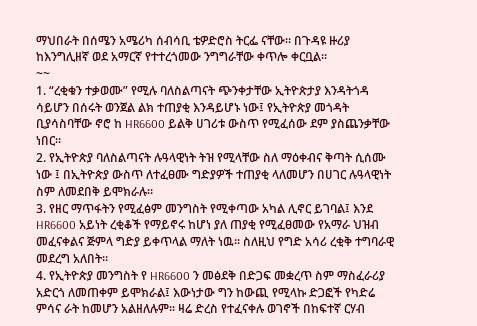ማህበራት በሰሜን አሜሪካ ሰብሳቢ ቴዎድሮስ ትርፌ ናቸው። በጉዳዩ ዙሪያ ከእንግሊዘኛ ወደ አማርኛ የተተረጎመው ንግግራቸው ቀጥሎ ቀርቧል።
~~
1. “ረቂቁን ተቃወሙ” የሚሉ ባለስልጣናት ጭንቀታቸው ኢትዮጵታያ እንዳትጎዳ ሳይሆን በሰሩት ወንጀል ልክ ተጠያቂ እንዳይሆኑ ነው፤ የኢትዮጵያ መጎዳት ቢያሳስባቸው ኖሮ ከ HR6600 ይልቅ ሀገሪቱ ውስጥ የሚፈሰው ደም ያስጨንቃቸው ነበር።
2. የኢትዮጵያ ባለስልጣናት ሉዓላዊነት ትዝ የሚላቸው ስለ ማዕቀብና ቅጣት ሲሰሙ ነው ፤ በኢትዮጵያ ውስጥ ለተፈፀሙ ግድያዎች ተጠያቂ ላለመሆን በሀገር ሉዓላዊነት ስም ለመደበቅ ይሞክራሉ።
3. የዘር ማጥፋትን የሚፈፅም መንግስት የሚቀጣው አካል ሊኖር ይገባል፤ እንደ HR6600 አይነት ረቂቆች የማይኖሩ ከሆነ ያለ ጠያቂ የሚፈፀመው የአማራ ህዝብ መፈናቀልና ጅምላ ግድያ ይቀጥላል ማለት ነዉ። ስለዚህ የግድ አሳሪ ረቂቅ ተግባራዊ መደረግ አለበት።
4. የኢትዮጵያ መንግስት የ HR6600 ን መፅደቅ በድጋፍ መቋረጥ ስም ማስፈራሪያ አድርጎ ለመጠቀም ይሞክራል፤ እውነታው ግን ከውጪ የሚላኩ ድጋፎች የካድሬ ምሳና ራት ከመሆን አልዘለሉም። ዛሬ ድረስ የተፈናቀሉ ወገኖች በከፍተኛ ርሃብ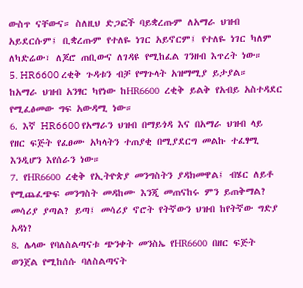ውስጥ ናቸውና። ስለዚህ ድጋፎች ባይቋረጡም ለአማራ ህዝብ አይደርሱም፤ ቢቋረጡም የተለዬ ነገር አይኖርም፤ የተለዬ ነገር ካለም ለካድሬው፣ ለጆሮ ጠቢውና ለገዳዩ የሚከፈል ገንዘብ እጥረት ነው።
5. HR6600 ረቂቅ ጉዳቱን ብቻ የማጉላት አዝማሚያ ይታያል። ከአማራ ህዝብ አንፃር ካየነው ከHR6600 ረቂቅ ይልቅ የአብይ አስተዳደር የሚፈፅመው ግፍ አውዳሚ ነው።
6. እኛ HR6600 የአማራን ህዝብ በማይጎዳ እና በአማራ ህዝብ ላይ የዘር ፍጅት የፈፀሙ አካላትን ተጠያቂ በሚያደርግ መልኩ ተፈፃሚ እንዲሆን እየሰራን ነው።
7. የHR6600 ረቂቅ የኢትዮጵያ መንግስትን ያዳክመዋል፤ ብሄር ለይቶ የሚጨፈጭፍ መንግስት መዳከሙ እንጂ መጠናከሩ ምን ይጠቅማል? መሳሪያ ያጣል? ይጣ፤ መሳሪያ ኖሮት የትኛውን ህዝብ ከየትኛው ግድያ አዳነ?
8. ሌላው የባለስልጣናቱ ጭንቀት መንስኤ የHR6600 በዘር ፍጅት ወንጀል የሚከሰሱ ባለስልጣናት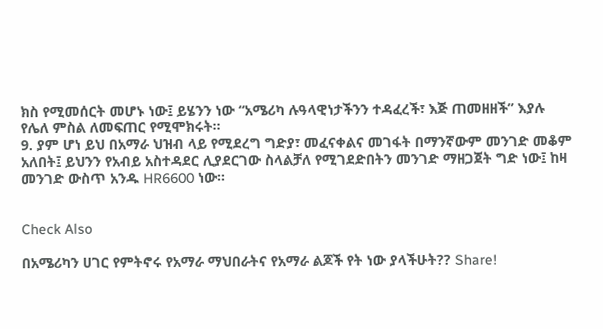ክስ የሚመሰርት መሆኑ ነው፤ ይሄንን ነው “አሜሪካ ሉዓላዊነታችንን ተዳፈረች፣ እጅ ጠመዘዘች” እያሉ የሌለ ምስል ለመፍጠር የሚሞክሩት።
9. ያም ሆነ ይህ በአማራ ህዝብ ላይ የሚደረግ ግድያ፣ መፈናቀልና መገፋት በማንኛውም መንገድ መቆም አለበት፤ ይህንን የአብይ አስተዳደር ሊያደርገው ስላልቻለ የሚገደድበትን መንገድ ማዘጋጀት ግድ ነው፤ ከዛ መንገድ ውስጥ አንዱ HR6600 ነው።


Check Also

በአሜሪካን ሀገር የምትኖሩ የአማራ ማህበራትና የአማራ ልጆች የት ነው ያላችሁት?? Share!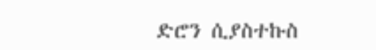ድሮን ሲያስተኩስ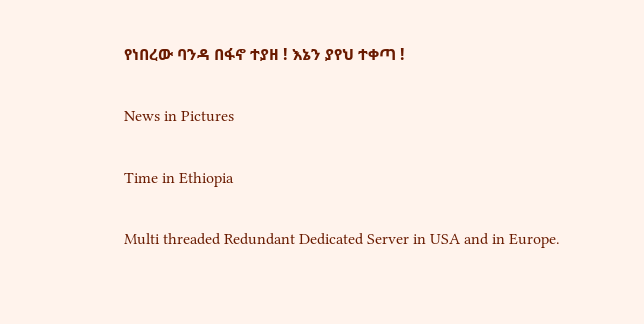የነበረው ባንዳ በፋኖ ተያዘ ! እኔን ያየህ ተቀጣ !

News in Pictures

Time in Ethiopia

Multi threaded Redundant Dedicated Server in USA and in Europe.